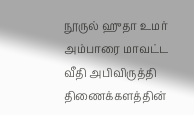நூருல் ஹுதா உமர்
அம்பாரை மாவட்ட வீதி அபிவிருத்தி திணைக்களத்தின்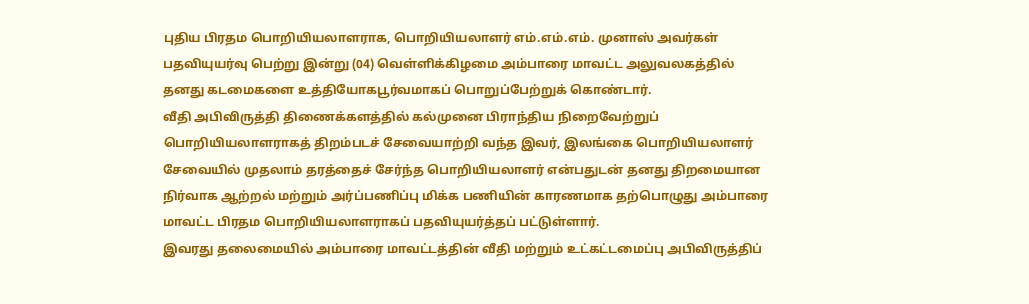புதிய பிரதம பொறியியலாளராக, பொறியியலாளர் எம்.எம்.எம். முனாஸ் அவர்கள் பதவியுயர்வு பெற்று இன்று (04) வெள்ளிக்கிழமை அம்பாரை மாவட்ட அலுவலகத்தில் தனது கடமைகளை உத்தியோகபூர்வமாகப் பொறுப்பேற்றுக் கொண்டார்.
வீதி அபிவிருத்தி திணைக்களத்தில் கல்முனை பிராந்திய நிறைவேற்றுப் பொறியியலாளராகத் திறம்படச் சேவையாற்றி வந்த இவர், இலங்கை பொறியியலாளர் சேவையில் முதலாம் தரத்தைச் சேர்ந்த பொறியியலாளர் என்பதுடன் தனது திறமையான நிர்வாக ஆற்றல் மற்றும் அர்ப்பணிப்பு மிக்க பணியின் காரணமாக தற்பொழுது அம்பாரை மாவட்ட பிரதம பொறியியலாளராகப் பதவியுயர்த்தப் பட்டுள்ளார்.
இவரது தலைமையில் அம்பாரை மாவட்டத்தின் வீதி மற்றும் உட்கட்டமைப்பு அபிவிருத்திப்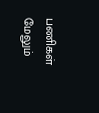பணிகள் மேலும்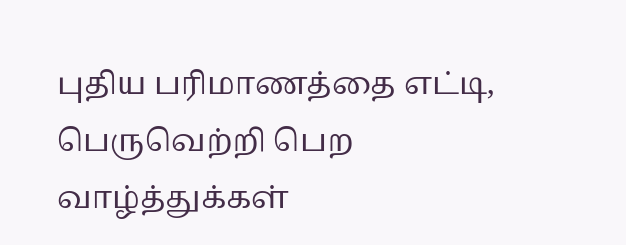புதிய பரிமாணத்தை எட்டி, பெருவெற்றி பெற வாழ்த்துக்கள்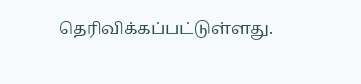தெரிவிக்கப்பட்டுள்ளது.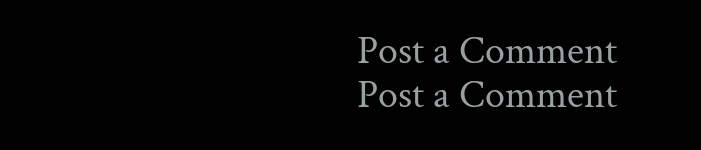Post a Comment
Post a Comment